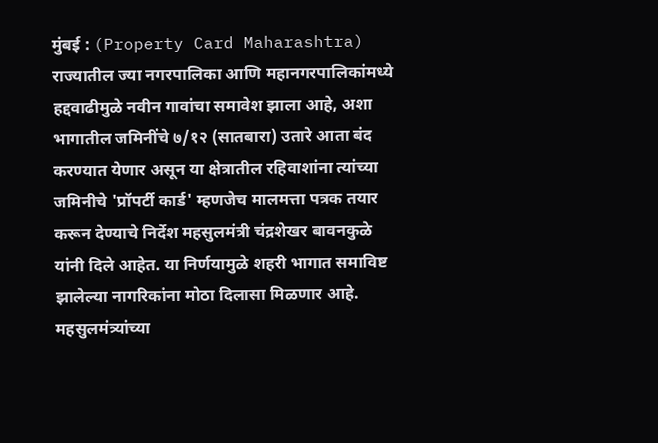मुंबई : (Property Card Maharashtra) राज्यातील ज्या नगरपालिका आणि महानगरपालिकांमध्ये हद्दवाढीमुळे नवीन गावांचा समावेश झाला आहे, अशा भागातील जमिनींचे ७/१२ (सातबारा) उतारे आता बंद करण्यात येणार असून या क्षेत्रातील रहिवाशांना त्यांच्या जमिनीचे 'प्रॉपर्टी कार्ड' म्हणजेच मालमत्ता पत्रक तयार करून देण्याचे निर्देश महसुलमंत्री चंद्रशेखर बावनकुळे यांनी दिले आहेत. या निर्णयामुळे शहरी भागात समाविष्ट झालेल्या नागरिकांना मोठा दिलासा मिळणार आहे.
महसुलमंत्र्यांच्या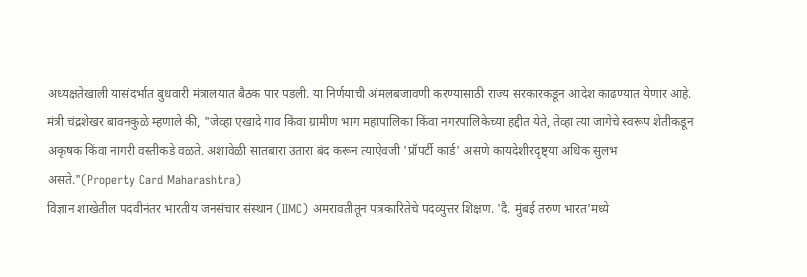अध्यक्षतेखाली यासंदर्भात बुधवारी मंत्रालयात बैठक पार पडली. या निर्णयाची अंमलबजावणी करण्यासाठी राज्य सरकारकडून आदेश काढण्यात येणार आहे. मंत्री चंद्रशेखर बावनकुळे म्हणाले की, "जेव्हा एखादे गाव किंवा ग्रामीण भाग महापालिका किंवा नगरपालिकेच्या हद्दीत येते, तेव्हा त्या जागेचे स्वरूप शेतीकडून अकृषक किंवा नागरी वस्तीकडे वळते. अशावेळी सातबारा उतारा बंद करून त्याऐवजी 'प्रॉपर्टी कार्ड' असणे कायदेशीरदृष्ट्या अधिक सुलभ असते."(Property Card Maharashtra)
विज्ञान शाखेतील पदवीनंतर भारतीय जनसंचार संस्थान (IIMC) अमरावतीतून पत्रकारितेचे पदव्युत्तर शिक्षण. 'दै. मुंबई तरुण भारत'मध्ये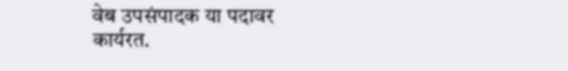वेब उपसंपादक या पदावर कार्यरत.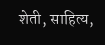शेती, साहित्य,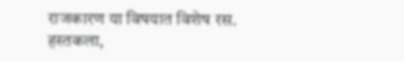राजकारण या विषयात विशेष रस. हस्तकला,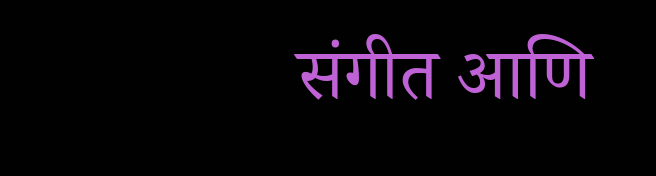संगीत आणि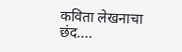कविता लेखनाचा छंद....